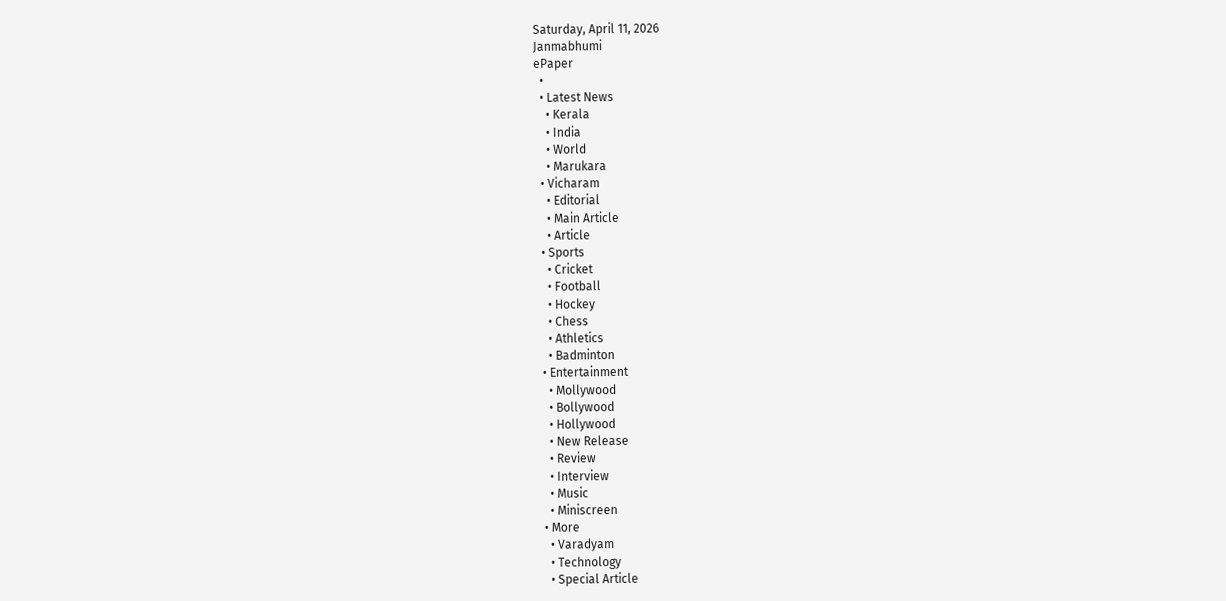Saturday, April 11, 2026
Janmabhumi
ePaper
  •
  • Latest News
    • Kerala
    • India
    • World
    • Marukara
  • Vicharam
    • Editorial
    • Main Article
    • Article
  • Sports
    • Cricket
    • Football
    • Hockey
    • Chess
    • Athletics
    • Badminton
  • Entertainment
    • Mollywood
    • Bollywood
    • Hollywood
    • New Release
    • Review
    • Interview
    • Music
    • Miniscreen
  • More
    • Varadyam
    • Technology
    • Special Article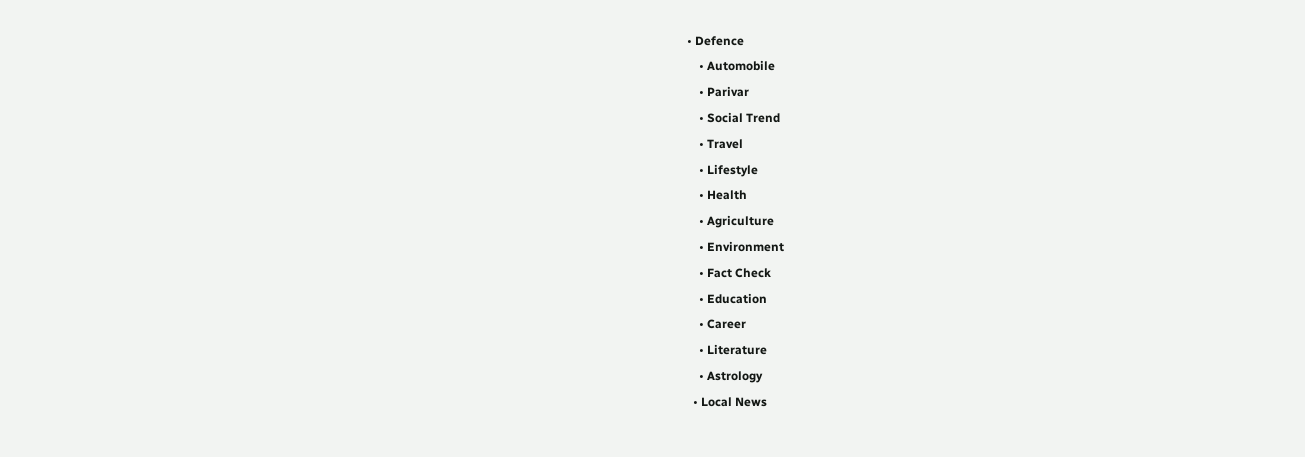• Defence
    • Automobile
    • Parivar
    • Social Trend
    • Travel
    • Lifestyle
    • Health
    • Agriculture
    • Environment
    • Fact Check
    • Education
    • Career
    • Literature
    • Astrology
  • Local News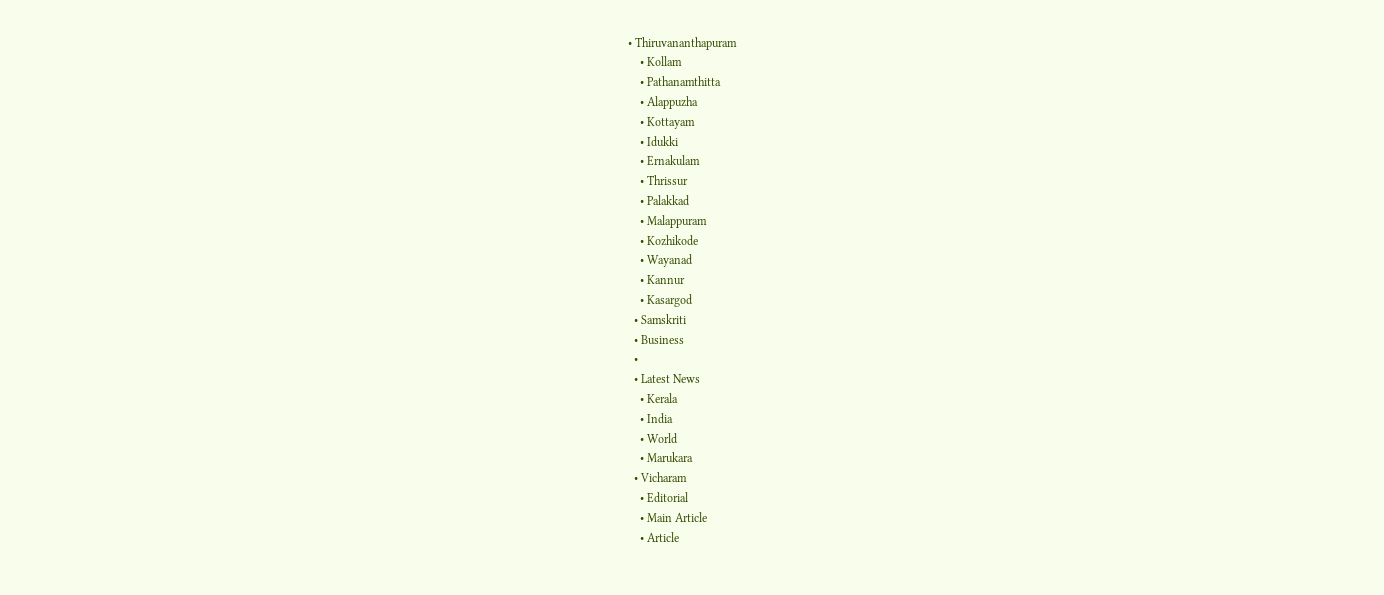• Thiruvananthapuram
    • Kollam
    • Pathanamthitta
    • Alappuzha
    • Kottayam
    • Idukki
    • Ernakulam
    • Thrissur
    • Palakkad
    • Malappuram
    • Kozhikode
    • Wayanad
    • Kannur
    • Kasargod
  • Samskriti
  • Business
  •
  • Latest News
    • Kerala
    • India
    • World
    • Marukara
  • Vicharam
    • Editorial
    • Main Article
    • Article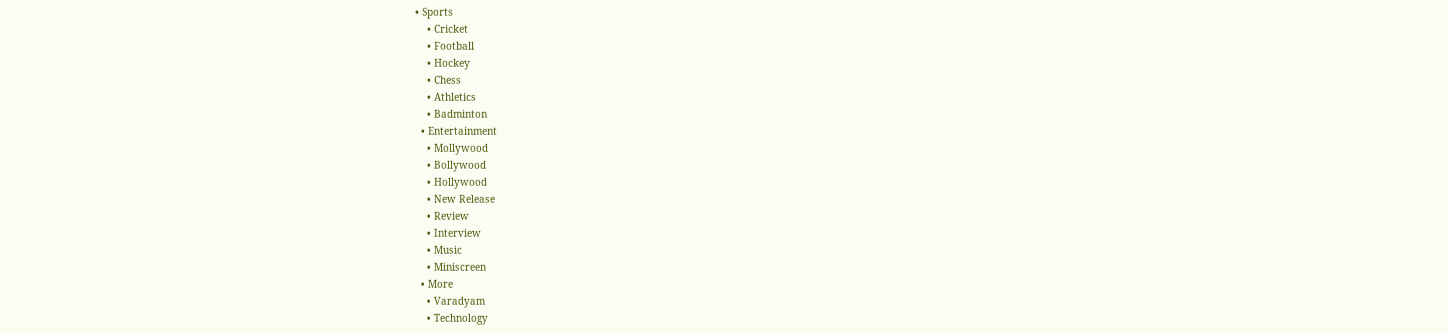• Sports
    • Cricket
    • Football
    • Hockey
    • Chess
    • Athletics
    • Badminton
  • Entertainment
    • Mollywood
    • Bollywood
    • Hollywood
    • New Release
    • Review
    • Interview
    • Music
    • Miniscreen
  • More
    • Varadyam
    • Technology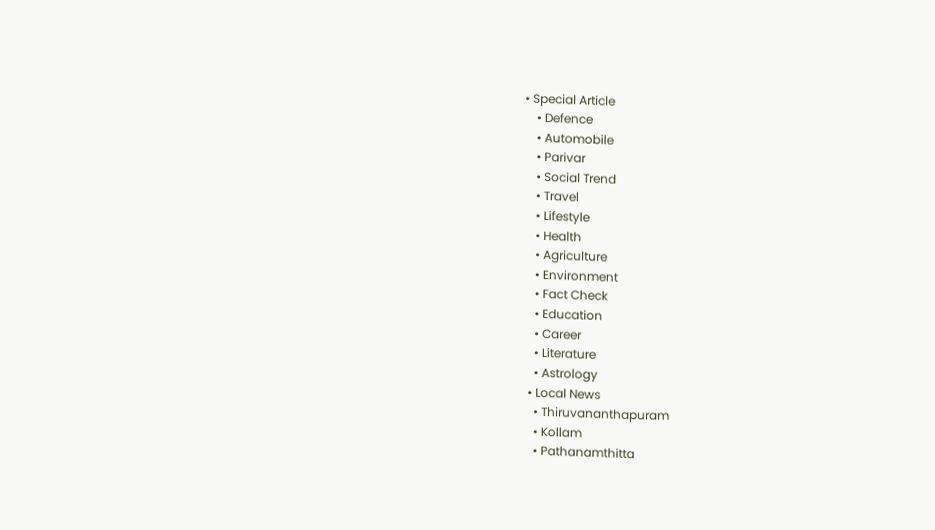• Special Article
    • Defence
    • Automobile
    • Parivar
    • Social Trend
    • Travel
    • Lifestyle
    • Health
    • Agriculture
    • Environment
    • Fact Check
    • Education
    • Career
    • Literature
    • Astrology
  • Local News
    • Thiruvananthapuram
    • Kollam
    • Pathanamthitta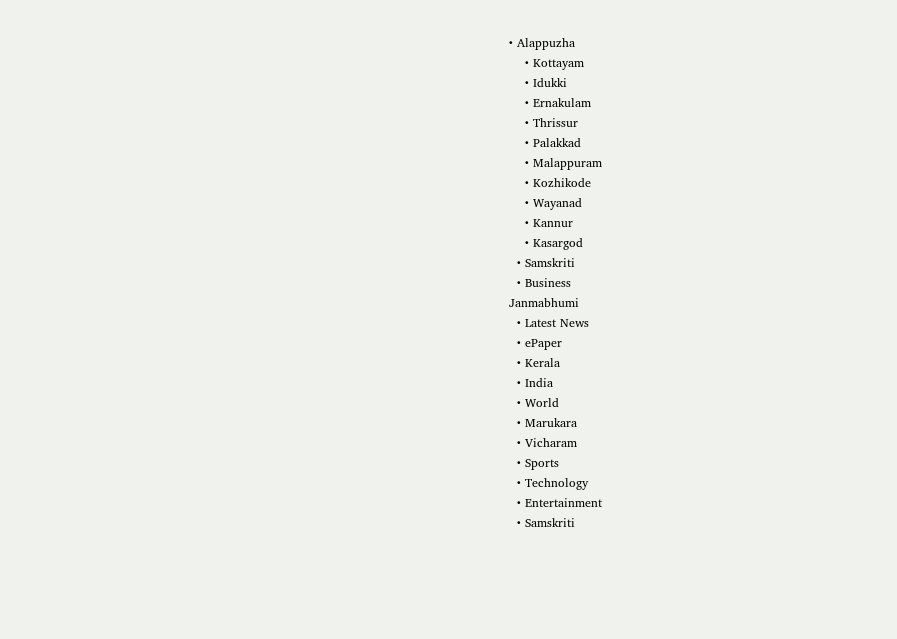• Alappuzha
    • Kottayam
    • Idukki
    • Ernakulam
    • Thrissur
    • Palakkad
    • Malappuram
    • Kozhikode
    • Wayanad
    • Kannur
    • Kasargod
  • Samskriti
  • Business
Janmabhumi
  • Latest News
  • ePaper
  • Kerala
  • India
  • World
  • Marukara
  • Vicharam
  • Sports
  • Technology
  • Entertainment
  • Samskriti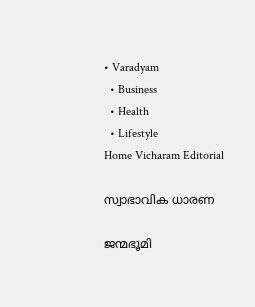• Varadyam
  • Business
  • Health
  • Lifestyle
Home Vicharam Editorial

സ്വാഭാവിക ധാരണ

ജന്മഭൂമി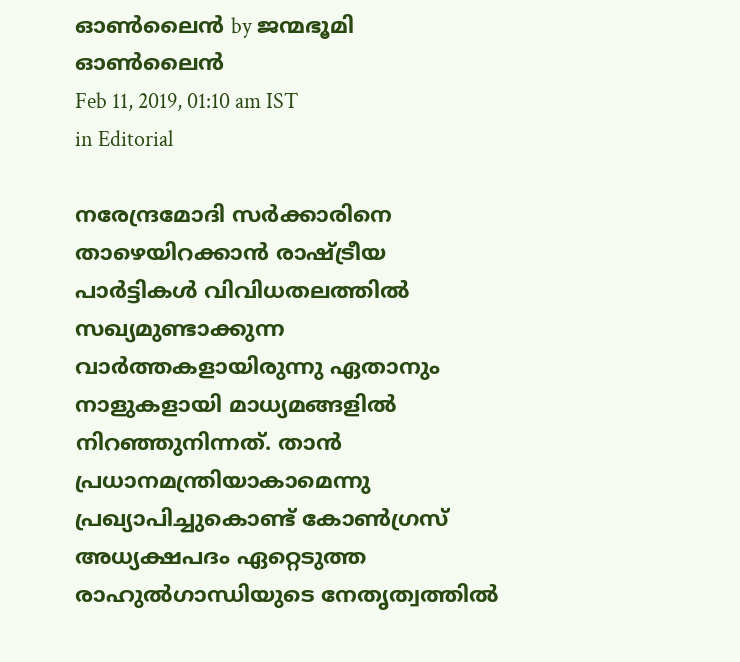ഓണ്‍ലൈന്‍ by ജന്മഭൂമി ഓണ്‍ലൈന്‍
Feb 11, 2019, 01:10 am IST
in Editorial

നരേന്ദ്രമോദി സര്‍ക്കാരിനെ താഴെയിറക്കാന്‍ രാഷ്‌ട്രീയ പാര്‍ട്ടികള്‍ വിവിധതലത്തില്‍ സഖ്യമുണ്ടാക്കുന്ന വാര്‍ത്തകളായിരുന്നു ഏതാനും നാളുകളായി മാധ്യമങ്ങളില്‍ നിറഞ്ഞുനിന്നത്. താന്‍ പ്രധാനമന്ത്രിയാകാമെന്നു പ്രഖ്യാപിച്ചുകൊണ്ട് കോണ്‍ഗ്രസ് അധ്യക്ഷപദം ഏറ്റെടുത്ത രാഹുല്‍ഗാന്ധിയുടെ നേതൃത്വത്തില്‍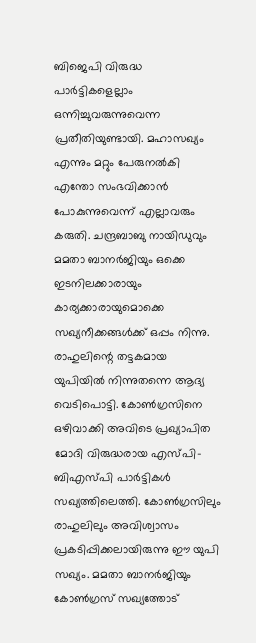ബിജെപി വിരുദ്ധ പാര്‍ട്ടികളെല്ലാം ഒന്നിച്ചുവരുന്നുവെന്ന പ്രതീതിയുണ്ടായി. മഹാസഖ്യം എന്നും മറ്റും പേരുനല്‍കി എന്തോ സംഭവിക്കാന്‍ പോകുന്നുവെന്ന് എല്ലാവരും കരുതി. ചന്ദ്രബാബു നായിഡുവും മമതാ ബാനര്‍ജിയും ഒക്കെ ഇടനിലക്കാരായും കാര്യക്കാരായുമൊക്കെ സഖ്യനീക്കങ്ങള്‍ക്ക് ഒപ്പം നിന്നു. രാഹുലിന്റെ തട്ടകമായ യുപിയില്‍ നിന്നുതന്നെ ആദ്യ വെടിപൊട്ടി. കോണ്‍ഗ്രസിനെ ഒഴിവാക്കി അവിടെ പ്രഖ്യാപിത മോദി വിരുദ്ധരായ എസ്പി-ബിഎസ്പി പാര്‍ട്ടികള്‍ സഖ്യത്തിലെത്തി. കോണ്‍ഗ്രസിലും രാഹുലിലും അവിശ്വാസം പ്രകടിപ്പിക്കലായിരുന്നു ഈ യുപി സഖ്യം. മമതാ ബാനര്‍ജിയും കോണ്‍ഗ്രസ് സഖ്യത്തോട്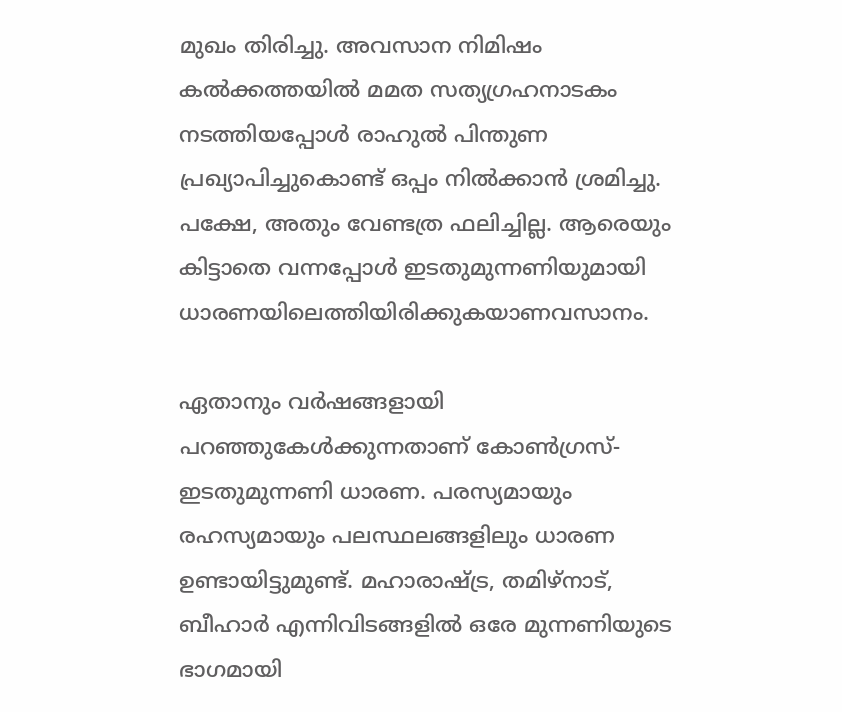മുഖം തിരിച്ചു. അവസാന നിമിഷം കല്‍ക്കത്തയില്‍ മമത സത്യഗ്രഹനാടകം നടത്തിയപ്പോള്‍ രാഹുല്‍ പിന്തുണ പ്രഖ്യാപിച്ചുകൊണ്ട് ഒപ്പം നില്‍ക്കാന്‍ ശ്രമിച്ചു. പക്ഷേ, അതും വേണ്ടത്ര ഫലിച്ചില്ല. ആരെയും കിട്ടാതെ വന്നപ്പോള്‍ ഇടതുമുന്നണിയുമായി ധാരണയിലെത്തിയിരിക്കുകയാണവസാനം.

ഏതാനും വര്‍ഷങ്ങളായി പറഞ്ഞുകേള്‍ക്കുന്നതാണ് കോണ്‍ഗ്രസ്-ഇടതുമുന്നണി ധാരണ. പരസ്യമായും രഹസ്യമായും പലസ്ഥലങ്ങളിലും ധാരണ ഉണ്ടായിട്ടുമുണ്ട്. മഹാരാഷ്‌ട്ര, തമിഴ്‌നാട്, ബീഹാര്‍ എന്നിവിടങ്ങളില്‍ ഒരേ മുന്നണിയുടെ ഭാഗമായി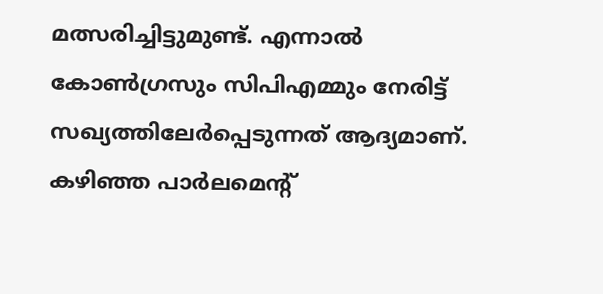മത്സരിച്ചിട്ടുമുണ്ട്. എന്നാല്‍ കോണ്‍ഗ്രസും സിപിഎമ്മും നേരിട്ട് സഖ്യത്തിലേര്‍പ്പെടുന്നത് ആദ്യമാണ്. കഴിഞ്ഞ പാര്‍ലമെന്റ്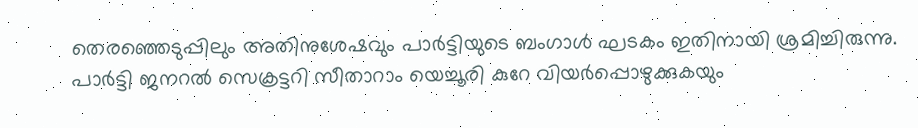തെരഞ്ഞെടുപ്പിലും അതിനുശേഷവും പാര്‍ട്ടിയുടെ ബംഗാള്‍ ഘടകം ഇതിനായി ശ്രമിച്ചിരുന്നു. പാര്‍ട്ടി ജനറല്‍ സെക്രട്ടറി സീതാറാം യെച്ചൂരി കുറേ വിയര്‍പ്പൊഴുക്കുകയും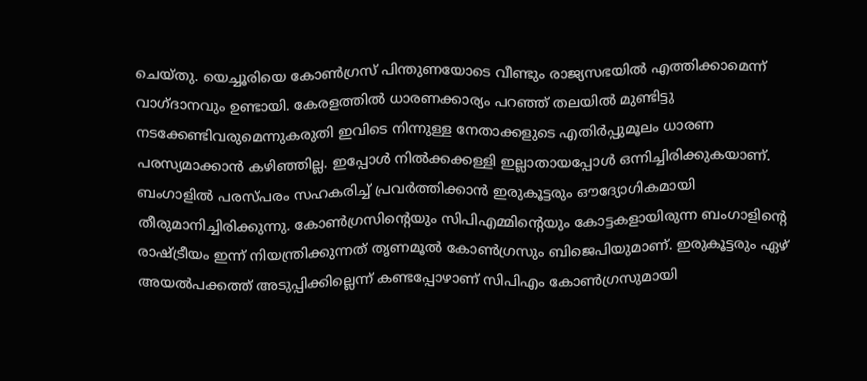ചെയ്തു. യെച്ചൂരിയെ കോണ്‍ഗ്രസ് പിന്തുണയോടെ വീണ്ടും രാജ്യസഭയില്‍ എത്തിക്കാമെന്ന് വാഗ്ദാനവും ഉണ്ടായി. കേരളത്തില്‍ ധാരണക്കാര്യം പറഞ്ഞ് തലയില്‍ മുണ്ടിട്ടു നടക്കേണ്ടിവരുമെന്നുകരുതി ഇവിടെ നിന്നുള്ള നേതാക്കളുടെ എതിര്‍പ്പുമൂലം ധാരണ പരസ്യമാക്കാന്‍ കഴിഞ്ഞില്ല. ഇപ്പോള്‍ നില്‍ക്കക്കള്ളി ഇല്ലാതായപ്പോള്‍ ഒന്നിച്ചിരിക്കുകയാണ്. ബംഗാളില്‍ പരസ്പരം സഹകരിച്ച് പ്രവര്‍ത്തിക്കാന്‍ ഇരുകൂട്ടരും ഔദ്യോഗികമായി  തീരുമാനിച്ചിരിക്കുന്നു. കോണ്‍ഗ്രസിന്റെയും സിപിഎമ്മിന്റെയും കോട്ടകളായിരുന്ന ബംഗാളിന്റെ രാഷ്‌ട്രീയം ഇന്ന് നിയന്ത്രിക്കുന്നത് തൃണമൂല്‍ കോണ്‍ഗ്രസും ബിജെപിയുമാണ്. ഇരുകൂട്ടരും ഏഴ് അയല്‍പക്കത്ത് അടുപ്പിക്കില്ലെന്ന് കണ്ടപ്പോഴാണ് സിപിഎം കോണ്‍ഗ്രസുമായി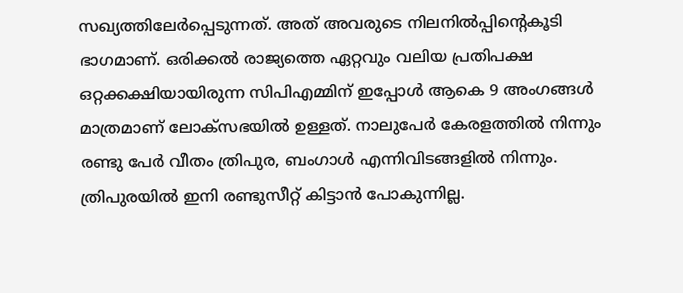സഖ്യത്തിലേര്‍പ്പെടുന്നത്. അത് അവരുടെ നിലനില്‍പ്പിന്റെകൂടി ഭാഗമാണ്. ഒരിക്കല്‍ രാജ്യത്തെ ഏറ്റവും വലിയ പ്രതിപക്ഷ ഒറ്റക്കക്ഷിയായിരുന്ന സിപിഎമ്മിന് ഇപ്പോള്‍ ആകെ 9 അംഗങ്ങള്‍ മാത്രമാണ് ലോക്‌സഭയില്‍ ഉള്ളത്. നാലുപേര്‍ കേരളത്തില്‍ നിന്നും രണ്ടു പേര്‍ വീതം ത്രിപുര, ബംഗാള്‍ എന്നിവിടങ്ങളില്‍ നിന്നും. ത്രിപുരയില്‍ ഇനി രണ്ടുസീറ്റ് കിട്ടാന്‍ പോകുന്നില്ല.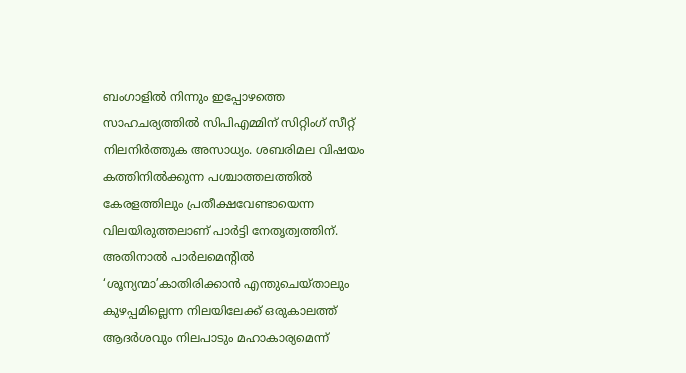ബംഗാളില്‍ നിന്നും ഇപ്പോഴത്തെ സാഹചര്യത്തില്‍ സിപിഎമ്മിന് സിറ്റിംഗ് സീറ്റ് നിലനിര്‍ത്തുക അസാധ്യം. ശബരിമല വിഷയം കത്തിനില്‍ക്കുന്ന പശ്ചാത്തലത്തില്‍ കേരളത്തിലും പ്രതീക്ഷവേണ്ടായെന്ന വിലയിരുത്തലാണ് പാര്‍ട്ടി നേതൃത്വത്തിന്. അതിനാല്‍ പാര്‍ലമെന്റില്‍ ‘ശൂന്യന്മാ’കാതിരിക്കാന്‍ എന്തുചെയ്താലും കുഴപ്പമില്ലെന്ന നിലയിലേക്ക് ഒരുകാലത്ത് ആദര്‍ശവും നിലപാടും മഹാകാര്യമെന്ന്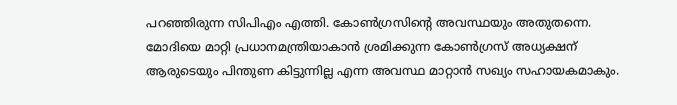പറഞ്ഞിരുന്ന സിപിഎം എത്തി. കോണ്‍ഗ്രസിന്റെ അവസ്ഥയും അതുതന്നെ. മോദിയെ മാറ്റി പ്രധാനമന്ത്രിയാകാന്‍ ശ്രമിക്കുന്ന കോണ്‍ഗ്രസ് അധ്യക്ഷന് ആരുടെയും പിന്തുണ കിട്ടുന്നില്ല എന്ന അവസ്ഥ മാറ്റാന്‍ സഖ്യം സഹായകമാകും.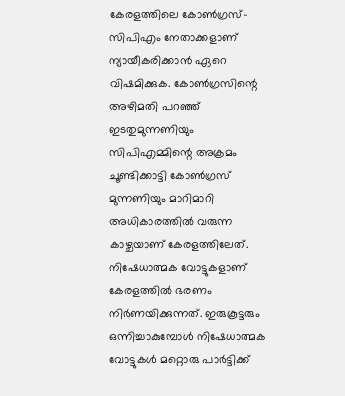കേരളത്തിലെ കോണ്‍ഗ്രസ്-സിപിഎം നേതാക്കളാണ് ന്യായീകരിക്കാന്‍ ഏറെ വിഷമിക്കുക. കോണ്‍ഗ്രസിന്റെ അഴിമതി പറഞ്ഞ് ഇടതുമുന്നണിയും സിപിഎമ്മിന്റെ അക്രമം ചൂണ്ടിക്കാട്ടി കോണ്‍ഗ്രസ് മുന്നണിയും മാറിമാറി അധികാരത്തില്‍ വരുന്ന കാഴ്ചയാണ് കേരളത്തിലേത്. നിഷേധാത്മക വോട്ടുകളാണ് കേരളത്തില്‍ ഭരണം നിര്‍ണയിക്കുന്നത്. ഇരുകൂട്ടരും ഒന്നിച്ചാകുമ്പോള്‍ നിഷേധാത്മക വോട്ടുകള്‍ മറ്റൊരു പാര്‍ട്ടിക്ക്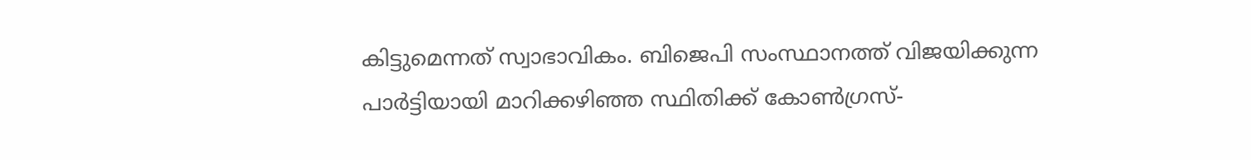കിട്ടുമെന്നത് സ്വാഭാവികം. ബിജെപി സംസ്ഥാനത്ത് വിജയിക്കുന്ന പാര്‍ട്ടിയായി മാറിക്കഴിഞ്ഞ സ്ഥിതിക്ക് കോണ്‍ഗ്രസ്-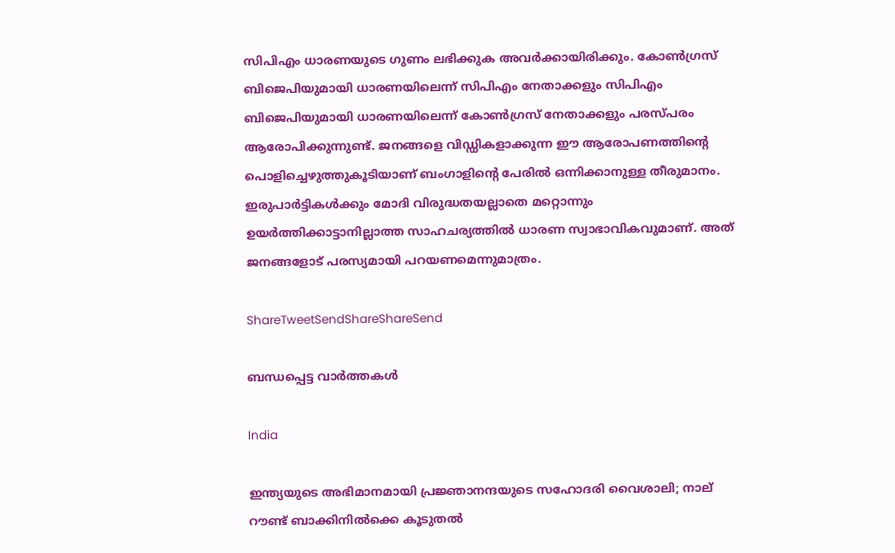സിപിഎം ധാരണയുടെ ഗുണം ലഭിക്കുക അവര്‍ക്കായിരിക്കും. കോണ്‍ഗ്രസ് ബിജെപിയുമായി ധാരണയിലെന്ന് സിപിഎം നേതാക്കളും സിപിഎം ബിജെപിയുമായി ധാരണയിലെന്ന് കോണ്‍ഗ്രസ് നേതാക്കളും പരസ്പരം ആരോപിക്കുന്നുണ്ട്. ജനങ്ങളെ വിഡ്ഡികളാക്കുന്ന ഈ ആരോപണത്തിന്റെ പൊളിച്ചെഴുത്തുകൂടിയാണ് ബംഗാളിന്റെ പേരില്‍ ഒന്നിക്കാനുള്ള തീരുമാനം. ഇരുപാര്‍ട്ടികള്‍ക്കും മോദി വിരുദ്ധതയല്ലാതെ മറ്റൊന്നും ഉയര്‍ത്തിക്കാട്ടാനില്ലാത്ത സാഹചര്യത്തില്‍ ധാരണ സ്വാഭാവികവുമാണ്. അത് ജനങ്ങളോട് പരസ്യമായി പറയണമെന്നുമാത്രം.

ShareTweetSendShareShareSend

ബന്ധപ്പെട്ട വാര്‍ത്തകള്‍

India

ഇന്ത്യയുടെ അഭിമാനമായി പ്രജ്ഞാനന്ദയുടെ സഹോദരി വൈശാലി; നാല് റൗണ്ട് ബാക്കിനില്‍ക്കെ കൂടുതല്‍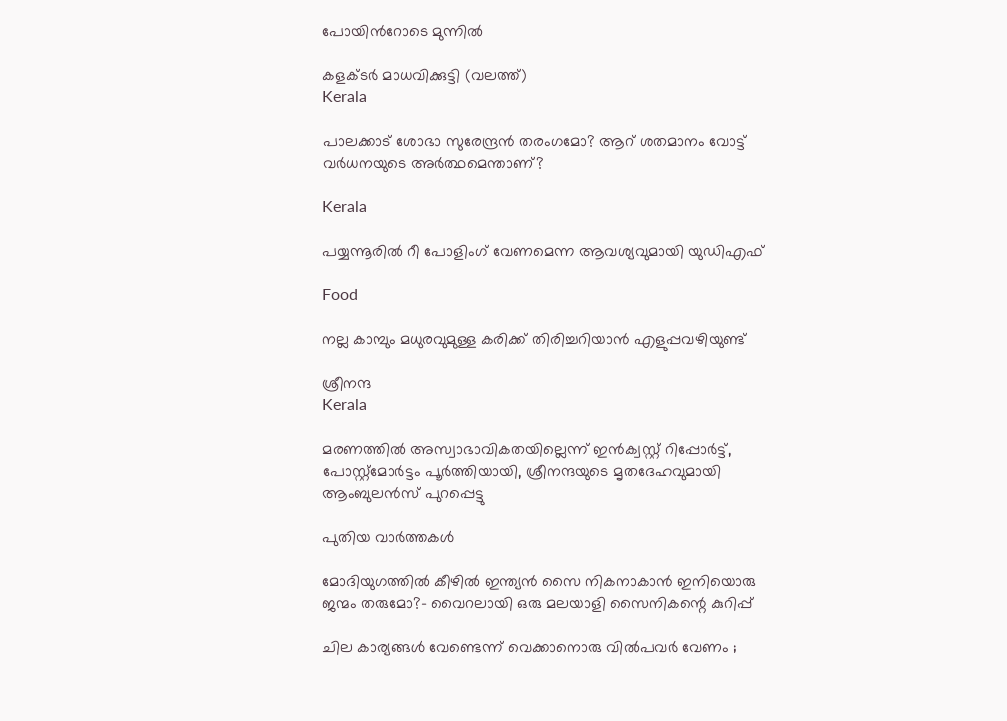പോയിന്‍റോടെ മുന്നില്‍

കളക്ടര്‍ മാധവിക്കുട്ടി (വലത്ത്)
Kerala

പാലക്കാട് ശോഭാ സുരേന്ദ്രന്‍ തരംഗമോ? ആറ് ശതമാനം വോട്ട് വര്‍ധനയുടെ അര്‍ത്ഥമെന്താണ്?

Kerala

പയ്യന്നൂരില്‍ റീ പോളിംഗ് വേണമെന്ന ആവശ്യവുമായി യുഡിഎഫ്

Food

നല്ല കാമ്പും മധുരവുമുള്ള കരിക്ക് തിരിച്ചറിയാൻ എളുപ്പവഴിയുണ്ട്

ശ്രീനന്ദ
Kerala

മരണത്തില്‍ അസ്വാഭാവികതയില്ലെന്ന് ഇന്‍ക്വസ്റ്റ് റിപ്പോര്‍ട്ട്, പോസ്റ്റ്‌മോര്‍ട്ടം പൂര്‍ത്തിയായി, ശ്രീനന്ദയുടെ മൃതദേഹവുമായി ആംബുലന്‍സ് പുറപ്പെട്ടു

പുതിയ വാര്‍ത്തകള്‍

മോദിയുഗത്തിൽ കീഴിൽ ഇന്ത്യൻ സൈ നികനാകാൻ ഇനിയൊരു ജന്മം തരുമോ?- വൈറലായി ഒരു മലയാളി സൈനികന്റെ കുറിപ്പ്

ചില കാര്യങ്ങള്‍ വേണ്ടെന്ന് വെക്കാനൊരു വില്‍പവര്‍ വേണം ;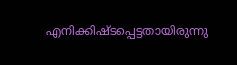എനിക്കിഷ്ടപ്പെട്ടതായിരുന്നു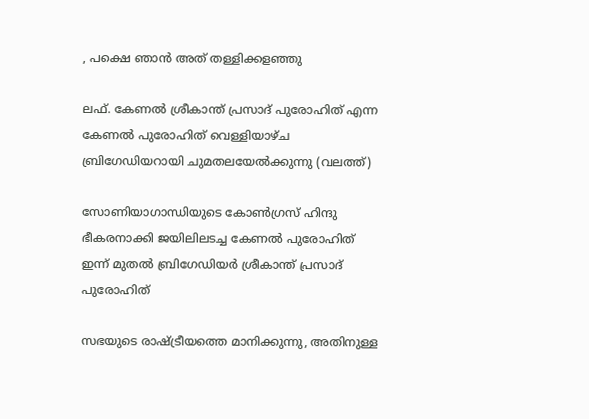, പക്ഷെ ഞാൻ അത് തള്ളിക്കളഞ്ഞു

ലഫ്. കേണല്‍ ശ്രീകാന്ത് പ്രസാദ് പുരോഹിത് എന്ന കേണല്‍ പുരോഹിത് വെള്ളിയാഴ്ച ബ്രിഗേഡിയറായി ചുമതലയേല്‍ക്കുന്നു (വലത്ത്)

സോണിയാഗാന്ധിയുടെ കോണ്‍ഗ്രസ് ഹിന്ദു ഭീകരനാക്കി ജയിലിലടച്ച കേണൽ പുരോഹിത് ഇന്ന് മുതൽ ബ്രിഗേഡിയർ ശ്രീകാന്ത് പ്രസാദ് പുരോഹിത്

സഭയുടെ രാഷ്‌ട്രീയത്തെ മാനിക്കുന്നു, അതിനുള്ള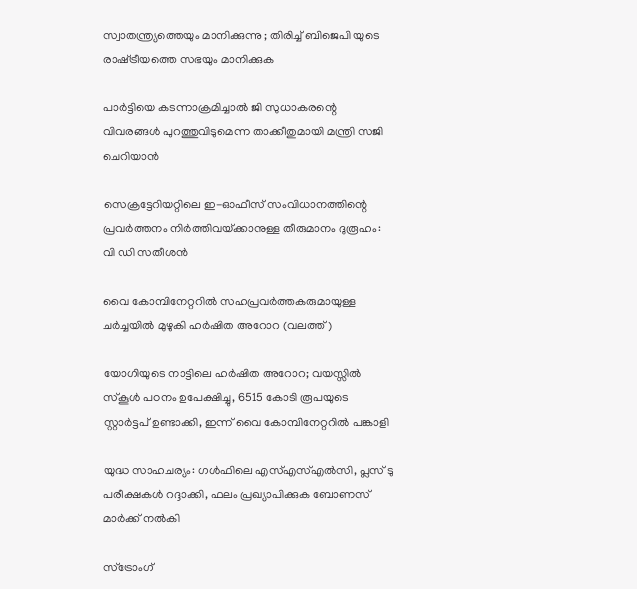സ്വാതന്ത്ര്യത്തെയും മാനിക്കുന്നു ; തിരിച്ച് ബിജെപി യുടെ രാഷ്‌ട്രീയത്തെ സഭയും മാനിക്കുക

പാര്‍ട്ടിയെ കടന്നാക്രമിച്ചാല്‍ ജി സുധാകരന്റെ വിവരങ്ങള്‍ പുറത്തുവിടുമെന്ന താക്കീതുമായി മന്ത്രി സജി ചെറിയാന്‍

സെക്രട്ടേറിയറ്റിലെ ഇ-ഓഫീസ് സംവിധാനത്തിന്റെ പ്രവര്‍ത്തനം നിര്‍ത്തിവയ്‌ക്കാനുള്ള തീരുമാനം ദുരൂഹം: വി ഡി സതീശന്‍

വൈ കോമ്പിനേറ്ററില്‍ സഹപ്രവര്‍ത്തകരുമായുള്ള ചര്‍ച്ചയില്‍ മുഴുകി ഹര്‍ഷിത അറോറ (വലത്ത്)

യോഗിയുടെ നാട്ടിലെ ഹര്‍ഷിത അറോറ; വയസ്സില്‍ സ്കൂള്‍ പഠനം ഉപേക്ഷിച്ചു, 6515 കോടി രൂപയുടെ സ്റ്റാര്‍ട്ടപ് ഉണ്ടാക്കി, ഇന്ന് വൈ കോമ്പിനേറ്ററില്‍ പങ്കാളി

യുദ്ധ സാഹചര്യം: ഗള്‍ഫിലെ എസ്എസ്എല്‍സി, പ്ലസ് ടു പരീക്ഷകള്‍ റദ്ദാക്കി, ഫലം പ്രഖ്യാപിക്കുക ബോണസ് മാര്‍ക്ക് നല്‍കി

സ്ട്രോംഗ്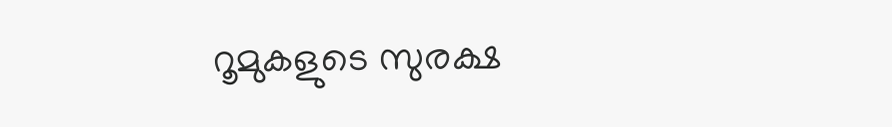റൂമുകളുടെ സുരക്ഷ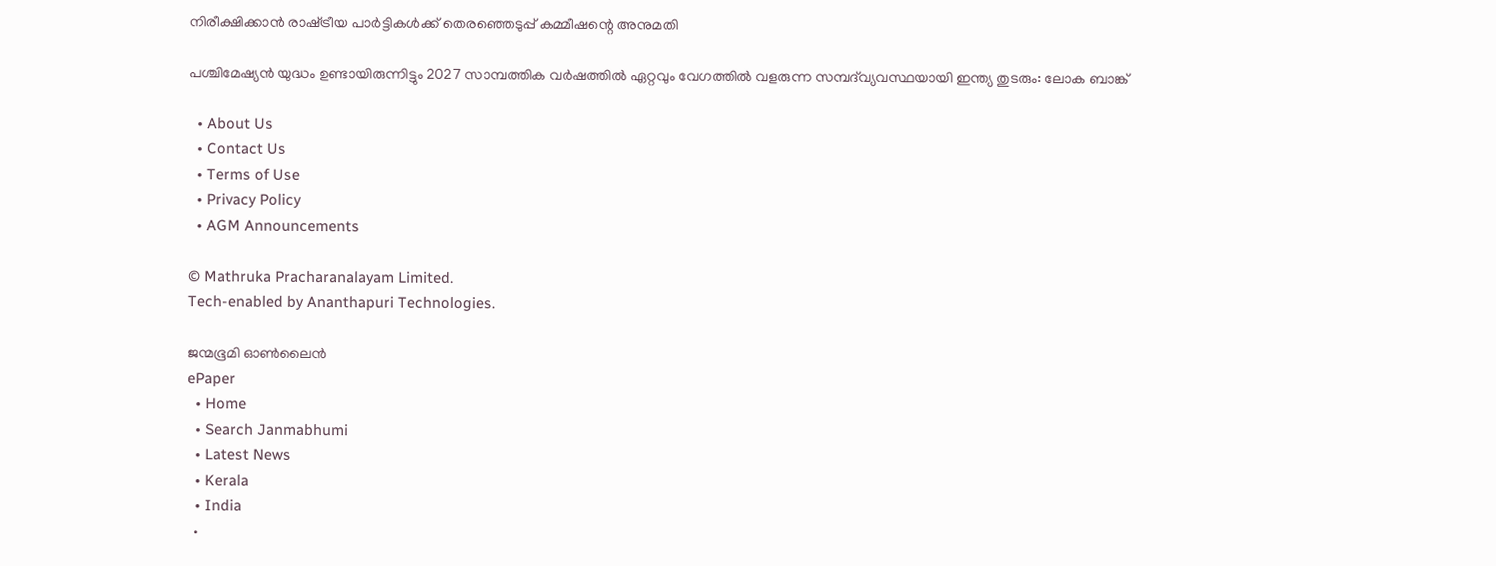നിരീക്ഷിക്കാന്‍ രാഷ്‌ട്രീയ പാര്‍ട്ടികള്‍ക്ക് തെരഞ്ഞെടുപ്പ് കമ്മീഷന്റെ അനുമതി

പശ്ചിമേഷ്യൻ യുദ്ധം ഉണ്ടായിരുന്നിട്ടും 2027 സാമ്പത്തിക വർഷത്തിൽ ഏറ്റവും വേഗത്തിൽ വളരുന്ന സമ്പദ്‌വ്യവസ്ഥയായി ഇന്ത്യ തുടരും: ലോക ബാങ്ക്

  • About Us
  • Contact Us
  • Terms of Use
  • Privacy Policy
  • AGM Announcements

© Mathruka Pracharanalayam Limited.
Tech-enabled by Ananthapuri Technologies.

ജന്മഭൂമി ഓണ്‍ലൈന്‍
ePaper
  • Home
  • Search Janmabhumi
  • Latest News
  • Kerala
  • India
  •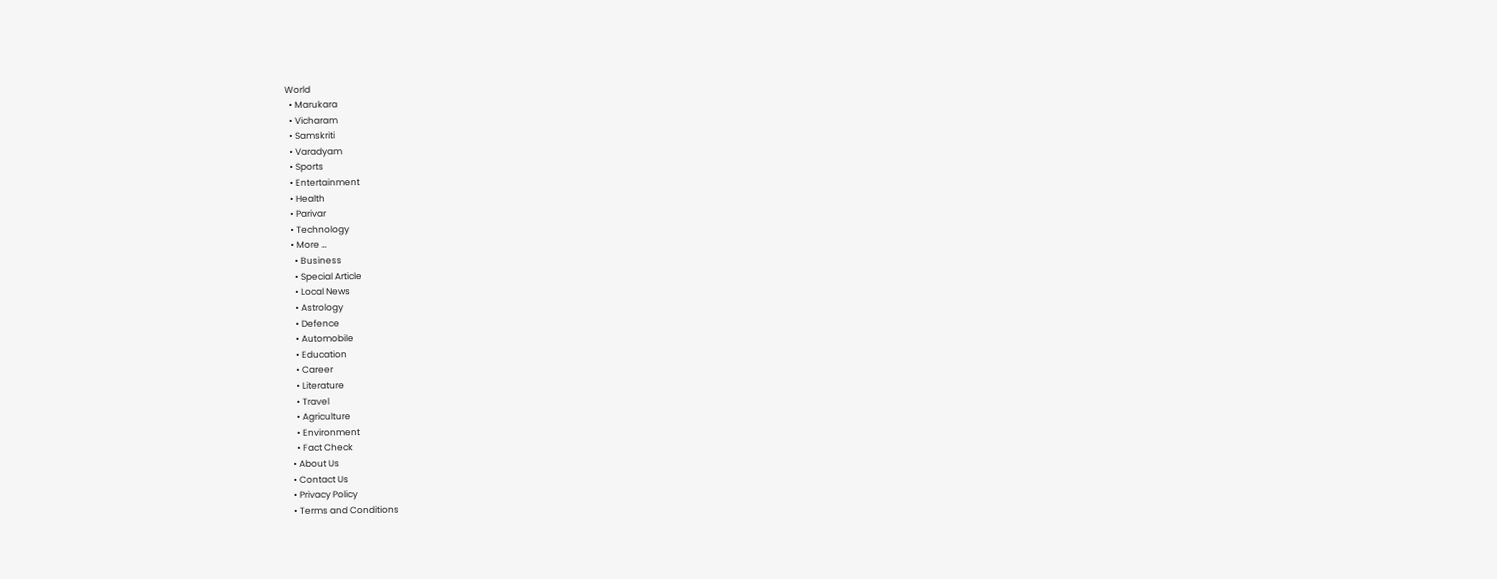World
  • Marukara
  • Vicharam
  • Samskriti
  • Varadyam
  • Sports
  • Entertainment
  • Health
  • Parivar
  • Technology
  • More …
    • Business
    • Special Article
    • Local News
    • Astrology
    • Defence
    • Automobile
    • Education
    • Career
    • Literature
    • Travel
    • Agriculture
    • Environment
    • Fact Check
  • About Us
  • Contact Us
  • Privacy Policy
  • Terms and Conditions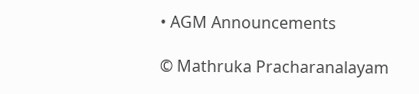• AGM Announcements

© Mathruka Pracharanalayam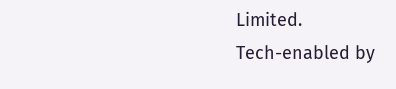Limited.
Tech-enabled by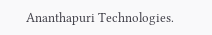Ananthapuri Technologies.